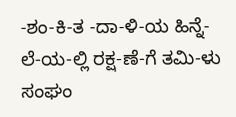-ಶಂ-ಕಿ-ತ -ದಾ-ಳಿ-ಯ ಹಿನ್ನೆ-ಲೆ-ಯ-ಲ್ಲಿ ರಕ್ಷ-ಣೆ-ಗೆ ತಮಿ-ಳು ಸಂಘಂ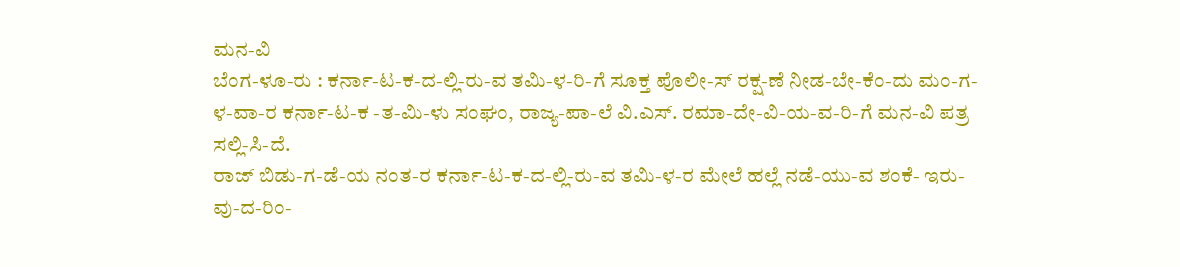ಮನ-ವಿ
ಬೆಂಗ-ಳೂ-ರು : ಕರ್ನಾ-ಟ-ಕ-ದ-ಲ್ಲಿ-ರು-ವ ತಮಿ-ಳ-ರಿ-ಗೆ ಸೂಕ್ತ ಪೊಲೀ-ಸ್ ರಕ್ಷ-ಣೆ ನೀಡ-ಬೇ-ಕೆಂ-ದು ಮಂ-ಗ-ಳ-ವಾ-ರ ಕರ್ನಾ-ಟ-ಕ -ತ-ಮಿ-ಳು ಸಂಘಂ, ರಾಜ್ಯ-ಪಾ-ಲೆ ವಿ.ಎಸ್. ರಮಾ-ದೇ-ವಿ-ಯ-ವ-ರಿ-ಗೆ ಮನ-ವಿ ಪತ್ರ ಸಲ್ಲಿ-ಸಿ-ದೆ.
ರಾಜ್ ಬಿಡು-ಗ-ಡೆ-ಯ ನಂತ-ರ ಕರ್ನಾ-ಟ-ಕ-ದ-ಲ್ಲಿ-ರು-ವ ತಮಿ-ಳ-ರ ಮೇಲೆ ಹಲ್ಲೆ ನಡೆ-ಯು-ವ ಶಂಕೆ- ಇರು-ವು-ದ-ರಿಂ-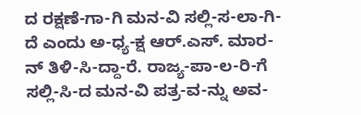ದ ರಕ್ಷಣೆ-ಗಾ-ಗಿ ಮನ-ವಿ ಸಲ್ಲಿ-ಸ-ಲಾ-ಗಿ-ದೆ ಎಂದು ಅ-ಧ್ಯ-ಕ್ಷ ಆರ್.ಎಸ್. ಮಾರ-ನ್ ತಿಳಿ-ಸಿ-ದ್ದಾ-ರೆ. ರಾಜ್ಯ-ಪಾ-ಲ-ರಿ-ಗೆ ಸಲ್ಲಿ-ಸಿ-ದ ಮನ-ವಿ ಪತ್ರ-ವ-ನ್ನು ಅವ-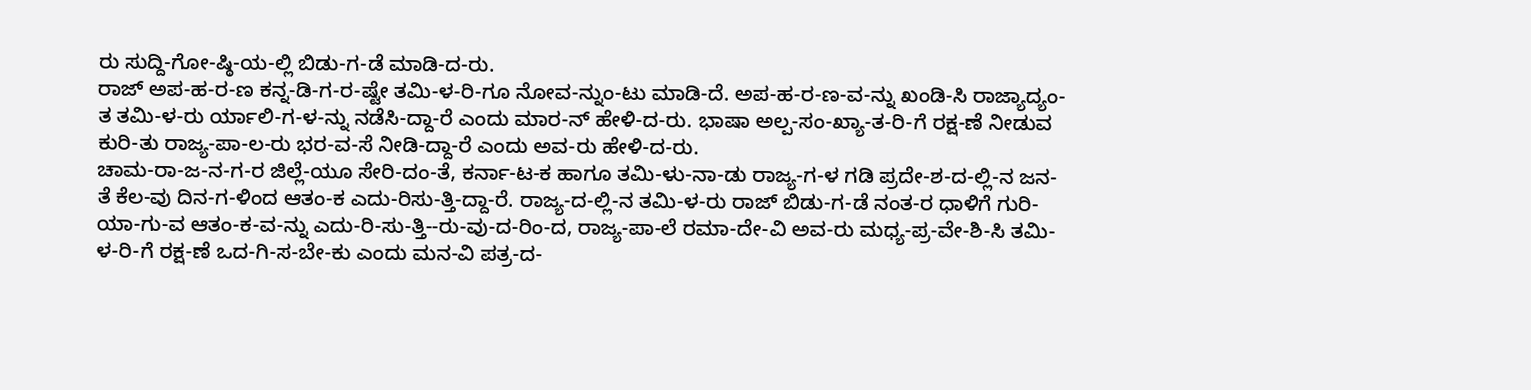ರು ಸುದ್ದಿ-ಗೋ-ಷ್ಠಿ-ಯ-ಲ್ಲಿ ಬಿಡು-ಗ-ಡೆ ಮಾಡಿ-ದ-ರು.
ರಾಜ್ ಅಪ-ಹ-ರ-ಣ ಕನ್ನ-ಡಿ-ಗ-ರ-ಷ್ಟೇ ತಮಿ-ಳ-ರಿ-ಗೂ ನೋವ-ನ್ನುಂ-ಟು ಮಾಡಿ-ದೆ. ಅಪ-ಹ-ರ-ಣ-ವ-ನ್ನು ಖಂಡಿ-ಸಿ ರಾಜ್ಯಾದ್ಯಂ-ತ ತಮಿ-ಳ-ರು ರ್ಯಾಲಿ-ಗ-ಳ-ನ್ನು ನಡೆಸಿ-ದ್ದಾ-ರೆ ಎಂದು ಮಾರ-ನ್ ಹೇಳಿ-ದ-ರು. ಭಾಷಾ ಅಲ್ಪ-ಸಂ-ಖ್ಯಾ-ತ-ರಿ-ಗೆ ರಕ್ಷ-ಣೆ ನೀಡುವ ಕುರಿ-ತು ರಾಜ್ಯ-ಪಾ-ಲ-ರು ಭರ-ವ-ಸೆ ನೀಡಿ-ದ್ದಾ-ರೆ ಎಂದು ಅವ-ರು ಹೇಳಿ-ದ-ರು.
ಚಾಮ-ರಾ-ಜ-ನ-ಗ-ರ ಜಿಲ್ಲೆ-ಯೂ ಸೇರಿ-ದಂ-ತೆ, ಕರ್ನಾ-ಟ-ಕ ಹಾಗೂ ತಮಿ-ಳು-ನಾ-ಡು ರಾಜ್ಯ-ಗ-ಳ ಗಡಿ ಪ್ರದೇ-ಶ-ದ-ಲ್ಲಿ-ನ ಜನ-ತೆ ಕೆಲ-ವು ದಿನ-ಗ-ಳಿಂದ ಆತಂ-ಕ ಎದು-ರಿಸು-ತ್ತಿ-ದ್ದಾ-ರೆ. ರಾಜ್ಯ-ದ-ಲ್ಲಿ-ನ ತಮಿ-ಳ-ರು ರಾಜ್ ಬಿಡು-ಗ-ಡೆ ನಂತ-ರ ಧಾಳಿಗೆ ಗುರಿ-ಯಾ-ಗು-ವ ಆತಂ-ಕ-ವ-ನ್ನು ಎದು-ರಿ-ಸು-ತ್ತಿ--ರು-ವು-ದ-ರಿಂ-ದ, ರಾಜ್ಯ-ಪಾ-ಲೆ ರಮಾ-ದೇ-ವಿ ಅವ-ರು ಮಧ್ಯ-ಪ್ರ-ವೇ-ಶಿ-ಸಿ ತಮಿ-ಳ-ರಿ-ಗೆ ರಕ್ಷ-ಣೆ ಒದ-ಗಿ-ಸ-ಬೇ-ಕು ಎಂದು ಮನ-ವಿ ಪತ್ರ-ದ-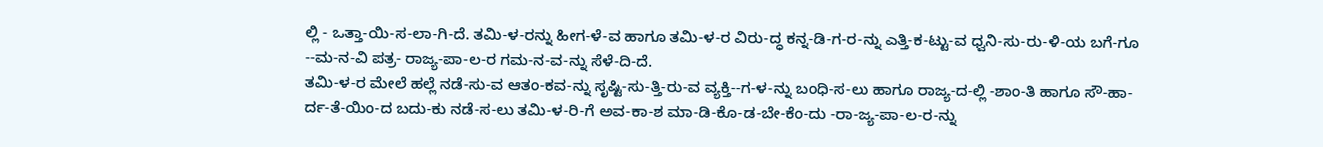ಲ್ಲಿ - ಒತ್ತಾ-ಯಿ-ಸ-ಲಾ-ಗಿ-ದೆ. ತಮಿ-ಳ-ರನ್ನು ಹೀಗ-ಳೆ-ವ ಹಾಗೂ ತಮಿ-ಳ-ರ ವಿರು-ದ್ಧ ಕನ್ನ-ಡಿ-ಗ-ರ-ನ್ನು ಎತ್ತಿ-ಕ-ಟ್ಟು-ವ ಧ್ವನಿ-ಸು-ರು-ಳಿ-ಯ ಬಗೆ-ಗೂ --ಮ-ನ-ವಿ ಪತ್ರ- ರಾಜ್ಯ-ಪಾ-ಲ-ರ ಗಮ-ನ-ವ-ನ್ನು ಸೆಳೆ-ದಿ-ದೆ.
ತಮಿ-ಳ-ರ ಮೇಲೆ ಹಲ್ಲೆ ನಡೆ-ಸು-ವ ಆತಂ-ಕವ-ನ್ನು ಸೃಷ್ಟಿ-ಸು-ತ್ತಿ-ರು-ವ ವ್ಯಕ್ತಿ--ಗ-ಳ-ನ್ನು ಬಂಧಿ-ಸ-ಲು ಹಾಗೂ ರಾಜ್ಯ-ದ-ಲ್ಲಿ -ಶಾಂ-ತಿ ಹಾಗೂ ಸೌ-ಹಾ-ರ್ದ-ತೆ-ಯಿಂ-ದ ಬದು-ಕು ನಡೆ-ಸ-ಲು ತಮಿ-ಳ-ರಿ-ಗೆ ಅವ-ಕಾ-ಶ ಮಾ-ಡಿ-ಕೊ-ಡ-ಬೇ-ಕೆಂ-ದು -ರಾ-ಜ್ಯ-ಪಾ-ಲ-ರ-ನ್ನು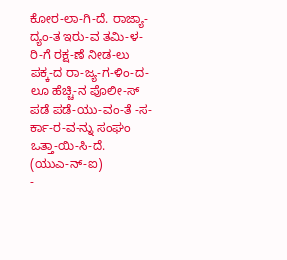ಕೋರ-ಲಾ-ಗಿ-ದೆ. ರಾಜ್ಯಾ-ದ್ಯಂ-ತ ಇರು-ವ ತಮಿ-ಳ-ರಿ-ಗೆ ರಕ್ಷ-ಣೆ ನೀಡ-ಲು ಪಕ್ಕ-ದ ರಾ-ಜ್ಯ-ಗ-ಳಿಂ-ದ-ಲೂ ಹೆಚ್ಚಿ-ನ ಪೊಲೀ-ಸ್ ಪಡೆ ಪಡೆ-ಯು-ವಂ-ತೆ -ಸ-ರ್ಕಾ-ರ-ವ-ನ್ನು ಸಂಘಂ ಒತ್ತಾ-ಯಿ-ಸಿ-ದೆ.
(ಯುಎ-ನ್-ಐ)
-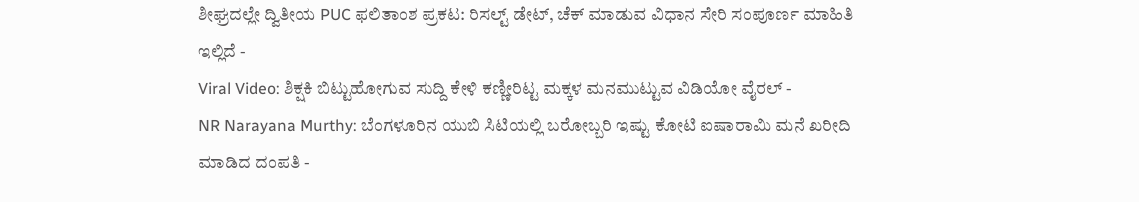ಶೀಘ್ರದಲ್ಲೇ ದ್ವಿತೀಯ PUC ಫಲಿತಾಂಶ ಪ್ರಕಟ: ರಿಸಲ್ಟ್ ಡೇಟ್, ಚೆಕ್ ಮಾಡುವ ವಿಧಾನ ಸೇರಿ ಸಂಪೂರ್ಣ ಮಾಹಿತಿ ಇಲ್ಲಿದೆ -
Viral Video: ಶಿಕ್ಷಕಿ ಬಿಟ್ಟುಹೋಗುವ ಸುದ್ದಿ ಕೇಳಿ ಕಣ್ಣೀರಿಟ್ಟ ಮಕ್ಕಳ ಮನಮುಟ್ಟುವ ವಿಡಿಯೋ ವೈರಲ್ -
NR Narayana Murthy: ಬೆಂಗಳೂರಿನ ಯುಬಿ ಸಿಟಿಯಲ್ಲಿ ಬರೋಬ್ಬರಿ ಇಷ್ಟು ಕೋಟಿ ಐಷಾರಾಮಿ ಮನೆ ಖರೀದಿ ಮಾಡಿದ ದಂಪತಿ -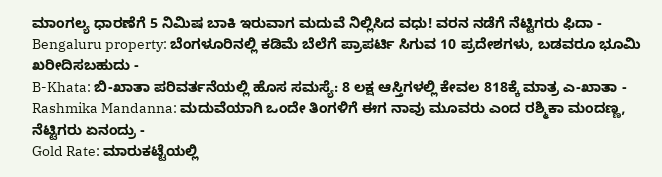ಮಾಂಗಲ್ಯ ಧಾರಣೆಗೆ 5 ನಿಮಿಷ ಬಾಕಿ ಇರುವಾಗ ಮದುವೆ ನಿಲ್ಲಿಸಿದ ವಧು! ವರನ ನಡೆಗೆ ನೆಟ್ಟಿಗರು ಫಿದಾ -
Bengaluru property: ಬೆಂಗಳೂರಿನಲ್ಲಿ ಕಡಿಮೆ ಬೆಲೆಗೆ ಪ್ರಾಪರ್ಟಿ ಸಿಗುವ 10 ಪ್ರದೇಶಗಳು, ಬಡವರೂ ಭೂಮಿ ಖರೀದಿಸಬಹುದು -
B-Khata: ಬಿ-ಖಾತಾ ಪರಿವರ್ತನೆಯಲ್ಲಿ ಹೊಸ ಸಮಸ್ಯೆ: 8 ಲಕ್ಷ ಆಸ್ತಿಗಳಲ್ಲಿ ಕೇವಲ 818ಕ್ಕೆ ಮಾತ್ರ ಎ-ಖಾತಾ -
Rashmika Mandanna: ಮದುವೆಯಾಗಿ ಒಂದೇ ತಿಂಗಳಿಗೆ ಈಗ ನಾವು ಮೂವರು ಎಂದ ರಶ್ಮಿಕಾ ಮಂದಣ್ಣ, ನೆಟ್ಟಿಗರು ಏನಂದ್ರು -
Gold Rate: ಮಾರುಕಟ್ಟೆಯಲ್ಲಿ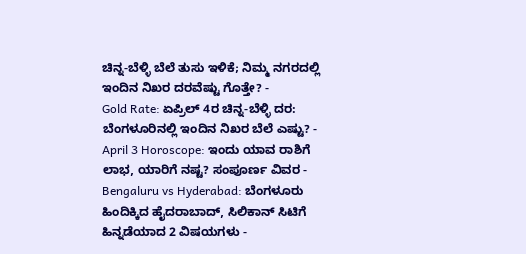ಚಿನ್ನ-ಬೆಳ್ಳಿ ಬೆಲೆ ತುಸು ಇಳಿಕೆ; ನಿಮ್ಮ ನಗರದಲ್ಲಿ ಇಂದಿನ ನಿಖರ ದರವೆಷ್ಟು ಗೊತ್ತೇ? -
Gold Rate: ಏಪ್ರಿಲ್ 4ರ ಚಿನ್ನ-ಬೆಳ್ಳಿ ದರ: ಬೆಂಗಳೂರಿನಲ್ಲಿ ಇಂದಿನ ನಿಖರ ಬೆಲೆ ಎಷ್ಟು? -
April 3 Horoscope: ಇಂದು ಯಾವ ರಾಶಿಗೆ ಲಾಭ, ಯಾರಿಗೆ ನಷ್ಟ? ಸಂಪೂರ್ಣ ವಿವರ -
Bengaluru vs Hyderabad: ಬೆಂಗಳೂರು ಹಿಂದಿಕ್ಕಿದ ಹೈದರಾಬಾದ್, ಸಿಲಿಕಾನ್ ಸಿಟಿಗೆ ಹಿನ್ನಡೆಯಾದ 2 ವಿಷಯಗಳು -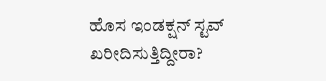ಹೊಸ ಇಂಡಕ್ಷನ್ ಸ್ಟವ್ ಖರೀದಿಸುತ್ತಿದ್ದೀರಾ?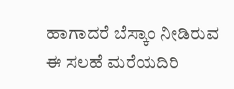ಹಾಗಾದರೆ ಬೆಸ್ಕಾಂ ನೀಡಿರುವ ಈ ಸಲಹೆ ಮರೆಯದಿರಿ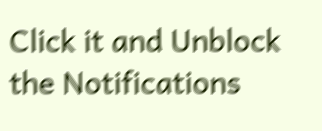Click it and Unblock the Notifications